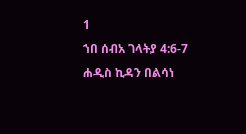1
ኀበ ሰብአ ገላትያ 4:6-7
ሐዲስ ኪዳን በልሳነ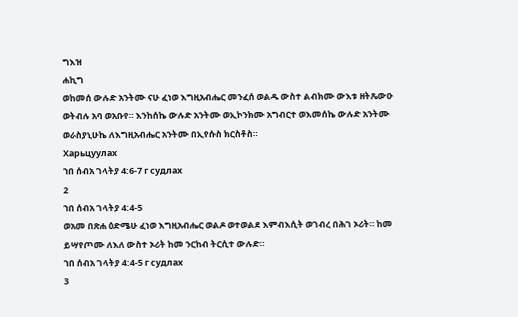ግእዝ
ሐኪግ
ወከመሰ ውሉድ አንትሙ ናሁ ፈነወ እግዚአብሔር መንፈሰ ወልዱ ውስተ ልብክሙ ውእቱ ዘትጼውዑ ወትብሉ አባ ወአቡየ። እንከሰኬ ውሉድ አንትሙ ወኢኮንክሙ አግብርተ ወእመሰኬ ውሉድ አንትሙ ወራስያኒሁኬ ለእግዚአብሔር አንትሙ በኢየሱስ ክርስቶስ።
Харьцуулах
ኀበ ሰብአ ገላትያ 4:6-7 г судлах
2
ኀበ ሰብአ ገላትያ 4:4-5
ወአመ በጽሐ ዕድሜሁ ፈነወ እግዚአብሔር ወልዶ ወተወልደ እምብእሲት ወገብረ በሕገ ኦሪት። ከመ ይሣየጦሙ ለእለ ውስተ ኦሪት ከመ ንርከብ ትርሲተ ውሉድ።
ኀበ ሰብአ ገላትያ 4:4-5 г судлах
3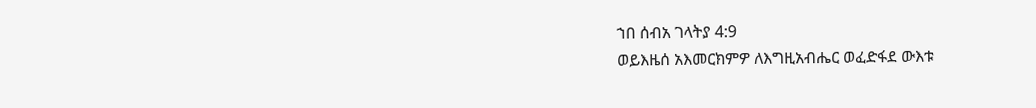ኀበ ሰብአ ገላትያ 4:9
ወይእዜሰ አእመርክምዎ ለእግዚአብሔር ወፈድፋደ ውእቱ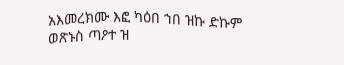አእመረክሙ እፎ ካዕበ ኀበ ዝኩ ድኩም ወጽኑስ ጣዖተ ዝ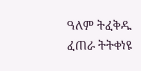ዓለም ትፈቅዱ ፈጠራ ትትቀነዩ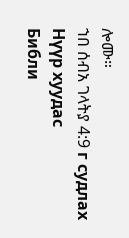ሎሙ።
ኀበ ሰብአ ገላትያ 4:9 г судлах
Нүүр хуудас
Библи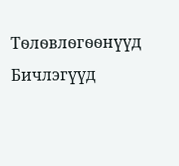Тѳлѳвлѳгѳѳнүүд
Бичлэгүүд